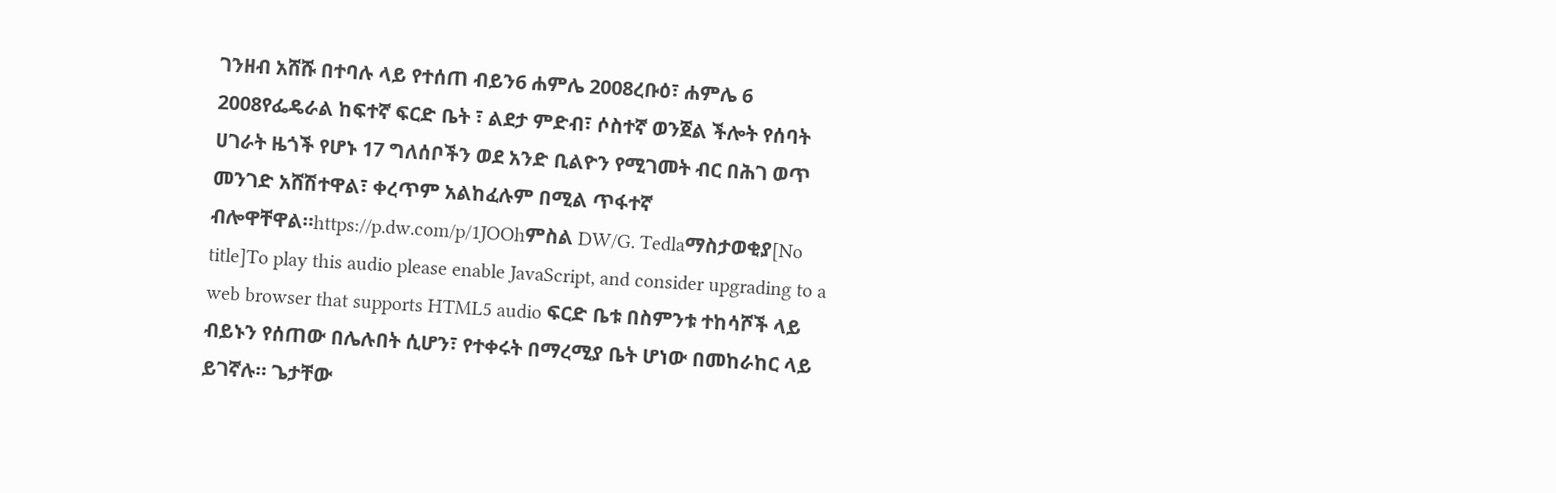ገንዘብ አሸሹ በተባሉ ላይ የተሰጠ ብይን6 ሐምሌ 2008ረቡዕ፣ ሐምሌ 6 2008የፌዴራል ከፍተኛ ፍርድ ቤት ፣ ልደታ ምድብ፣ ሶስተኛ ወንጀል ችሎት የሰባት ሀገራት ዜጎች የሆኑ 17 ግለሰቦችን ወደ አንድ ቢልዮን የሚገመት ብር በሕገ ወጥ መንገድ አሸሽተዋል፣ ቀረጥም አልከፈሉም በሚል ጥፋተኛ ብሎዋቸዋል።https://p.dw.com/p/1JOOhምስል DW/G. Tedlaማስታወቂያ[No title]To play this audio please enable JavaScript, and consider upgrading to a web browser that supports HTML5 audio ፍርድ ቤቱ በስምንቱ ተከሳሾች ላይ ብይኑን የሰጠው በሌሉበት ሲሆን፣ የተቀሩት በማረሚያ ቤት ሆነው በመከራከር ላይ ይገኛሉ። ጌታቸው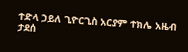ተድላ ኃይለ ጊዮርጊስ አርያም ተክሌ አዜብ ታደሰ